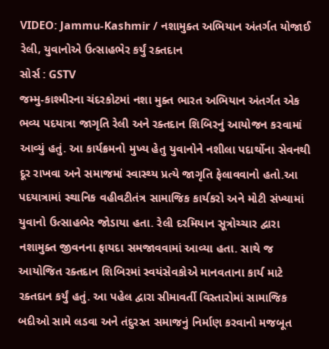VIDEO: Jammu-Kashmir / નશામુક્ત અભિયાન અંતર્ગત યોજાઈ રેલી, યુવાનોએ ઉત્સાહભેર કર્યું રક્તદાન
સોર્સ : GSTV
જમ્મુ-કાશ્મીરના ચંદરકોટમાં નશા મુક્ત ભારત અભિયાન અંતર્ગત એક ભવ્ય પદયાત્રા જાગૃતિ રેલી અને રક્તદાન શિબિરનું આયોજન કરવામાં આવ્યું હતું. આ કાર્યક્રમનો મુખ્ય હેતુ યુવાનોને નશીલા પદાર્થોના સેવનથી દૂર રાખવા અને સમાજમાં સ્વાસ્થ્ય પ્રત્યે જાગૃતિ ફેલાવવાનો હતો.આ પદયાત્રામાં સ્થાનિક વહીવટીતંત્ર સામાજિક કાર્યકરો અને મોટી સંખ્યામાં યુવાનો ઉત્સાહભેર જોડાયા હતા. રેલી દરમિયાન સૂત્રોચ્ચાર દ્વારા નશામુક્ત જીવનના ફાયદા સમજાવવામાં આવ્યા હતા. સાથે જ આયોજિત રક્તદાન શિબિરમાં સ્વયંસેવકોએ માનવતાના કાર્ય માટે રક્તદાન કર્યું હતું. આ પહેલ દ્વારા સીમાવર્તી વિસ્તારોમાં સામાજિક બદીઓ સામે લડવા અને તંદુરસ્ત સમાજનું નિર્માણ કરવાનો મજબૂત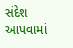સંદેશ આપવામાં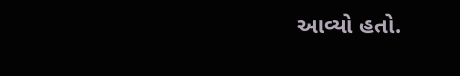આવ્યો હતો.